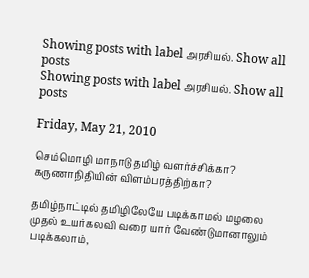Showing posts with label அரசியல். Show all posts
Showing posts with label அரசியல். Show all posts

Friday, May 21, 2010

செம்மொழி மாநாடு தமிழ் வளர்ச்சிக்கா? கருணாநிதியின் விளம்பரத்திற்கா?

தமிழ்நாட்டில் தமிழிலேயே படிக்காமல் மழலை முதல் உயர்கலவி வரை யார் வேண்டுமானாலும் படிக்கலாம்,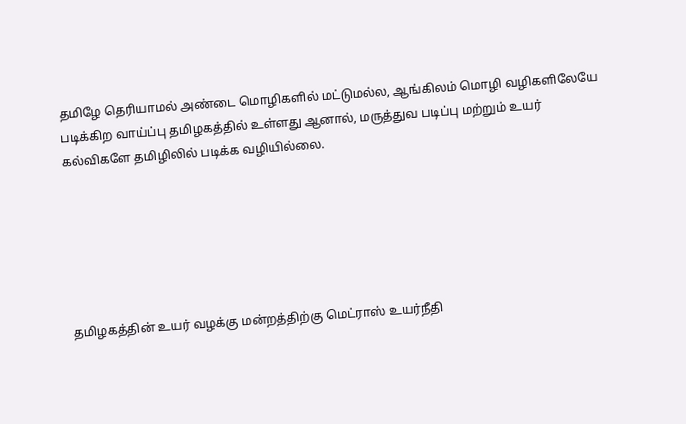தமிழே தெரியாமல் அண்டை மொழிகளில் மட்டுமல்ல, ஆங்கிலம் மொழி வழிகளிலேயே படிக்கிற வாய்ப்பு தமிழகத்தில் உள்ளது ஆனால், மருத்துவ படிப்பு மற்றும் உயர் கல்விகளே தமிழிலில் படிக்க வழியில்லை.






தமிழகத்தின் உயர் வழக்கு மன்றத்திற்கு மெட்ராஸ் உயர்நீதி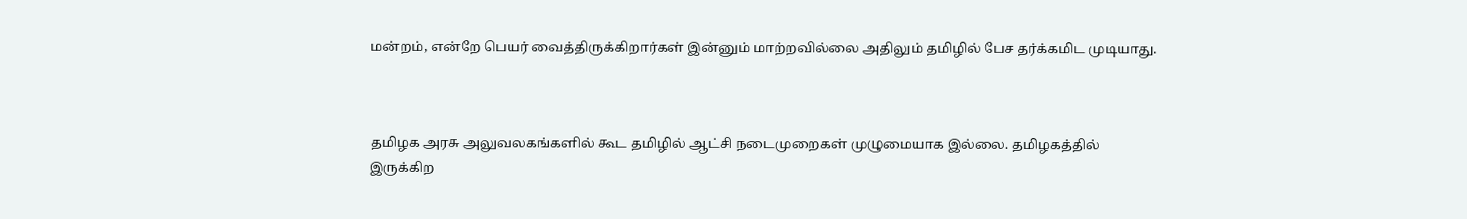மன்றம், என்றே பெயர் வைத்திருக்கிறார்கள் இன்னும் மாற்றவில்லை அதிலும் தமிழில் பேச தர்க்கமிட முடியாது.



தமிழக அரசு அலுவலகங்களில் கூட தமிழில் ஆட்சி நடைமுறைகள் முழுமையாக இல்லை. தமிழகத்தில் இருக்கிற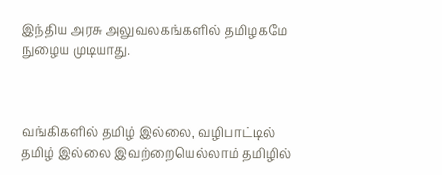இந்திய அரசு அலுவலகங்களில் தமிழகமே நுழைய முடியாது.



வங்கிகளில் தமிழ் இல்லை, வழிபாட்டில் தமிழ் இல்லை இவற்றையெல்லாம் தமிழில்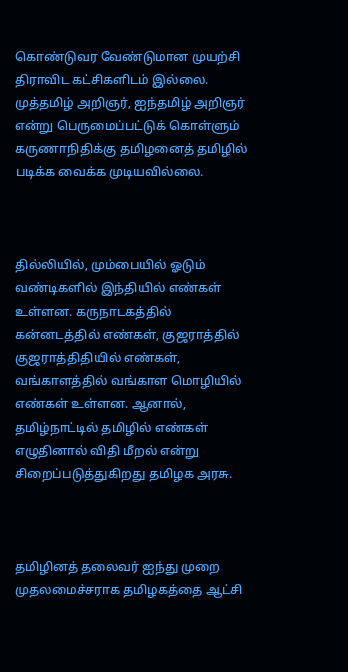கொண்டுவர வேண்டுமான முயற்சி திராவிட கட்சிகளிடம் இல்லை. முத்தமிழ் அறிஞர், ஐந்தமிழ் அறிஞர் என்று பெருமைப்பட்டுக் கொள்ளும் கருணாநிதிக்கு தமிழனைத் தமிழில் படிக்க வைக்க முடியவில்லை.



தில்லியில், மும்பையில் ஓடும் வண்டிகளில் இந்தியில் எண்கள் உள்ளன. கருநாடகத்தில் கன்னடத்தில் எண்கள், குஜராத்தில் குஜராத்திதியில் எண்கள், வங்காளத்தில் வங்காள மொழியில் எண்கள் உள்ளன. ஆனால், தமிழ்நாட்டில் தமிழில் எண்கள் எழுதினால் விதி மீறல் என்று சிறைப்படுத்துகிறது தமிழக அரசு.



தமிழினத் தலைவர் ஐந்து முறை முதலமைச்சராக தமிழகத்தை ஆட்சி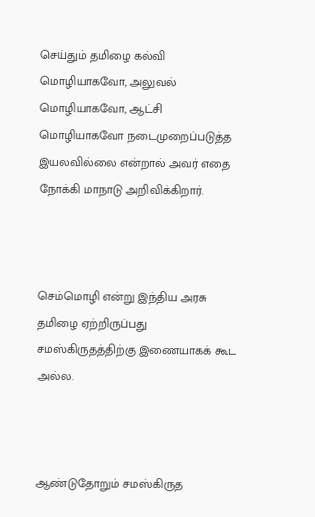செய்தும் தமிழை கல்வி மொழியாகவோ, அலுவல் மொழியாகவோ, ஆட்சி மொழியாகவோ நடைமுறைப்படுத்த இயலவில்லை என்றால் அவர் எதை நோக்கி மாநாடு அறிவிக்கிறார்.



செம்மொழி என்று இந்திய அரசு தமிழை ஏற்றிருப்பது சமஸ்கிருதத்திற்கு இணையாகக் கூட அல்ல.



ஆண்டுதோறும் சமஸ்கிருத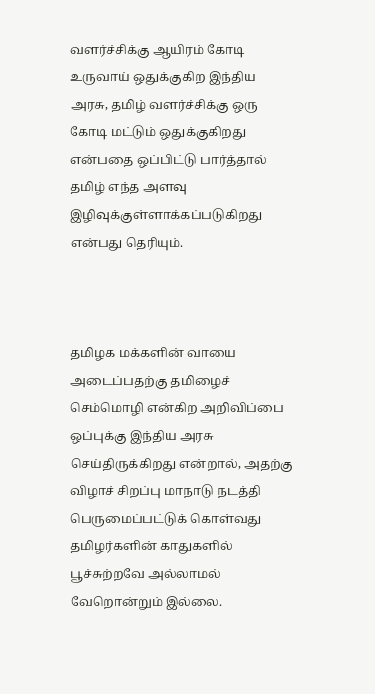வளர்ச்சிக்கு ஆயிரம் கோடி உருவாய் ஒதுக்குகிற இந்திய அரசு, தமிழ் வளர்ச்சிக்கு ஒரு கோடி மட்டும் ஒதுக்குகிறது என்பதை ஒப்பிட்டு பார்த்தால் தமிழ் எந்த அளவு இழிவுக்குள்ளாக்கப்படுகிறது என்பது தெரியும்.



தமிழக மக்களின் வாயை அடைப்பதற்கு தமிழைச் செம்மொழி என்கிற அறிவிப்பை ஒப்புக்கு இந்திய அரசு செய்திருக்கிறது என்றால், அதற்கு விழாச் சிறப்பு மாநாடு நடத்தி பெருமைப்பட்டுக் கொள்வது தமிழர்களின் காதுகளில் பூச்சுற்றவே அல்லாமல் வேறொன்றும் இல்லை.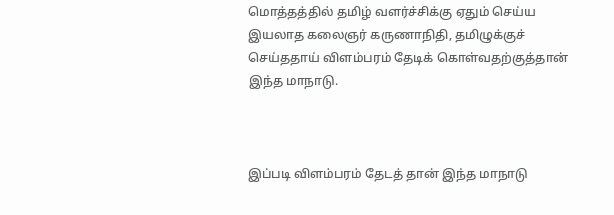மொத்தத்தில் தமிழ் வளர்ச்சிக்கு ஏதும் செய்ய இயலாத கலைஞர் கருணாநிதி, தமிழுக்குச் செய்ததாய் விளம்பரம் தேடிக் கொள்வதற்குத்தான் இந்த மாநாடு.



இப்படி விளம்பரம் தேடத் தான் இந்த மாநாடு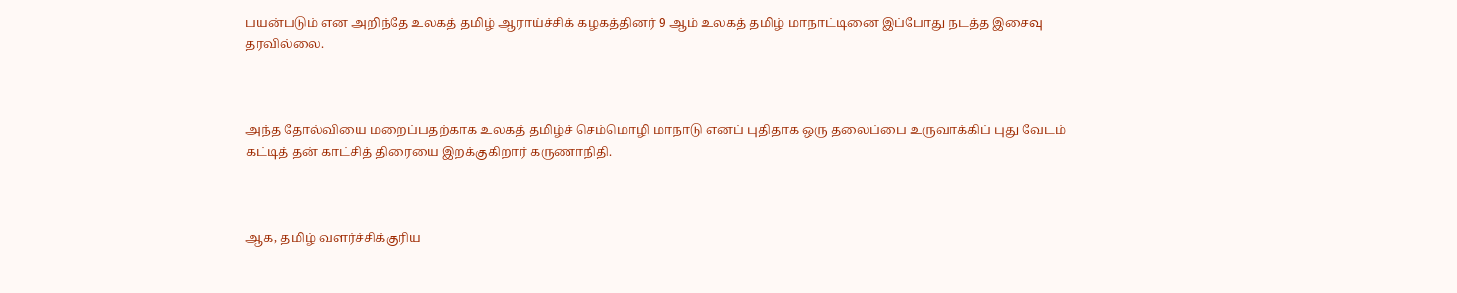பயன்படும் என அறிந்தே உலகத் தமிழ் ஆராய்ச்சிக் கழகத்தினர் 9 ஆம் உலகத் தமிழ் மாநாட்டினை இப்போது நடத்த இசைவு தரவில்லை.



அந்த தோல்வியை மறைப்பதற்காக உலகத் தமிழ்ச் செம்மொழி மாநாடு எனப் புதிதாக ஒரு தலைப்பை உருவாக்கிப் புது வேடம் கட்டித் தன் காட்சித் திரையை இறக்குகிறார் கருணாநிதி.



ஆக, தமிழ் வளர்ச்சிக்குரிய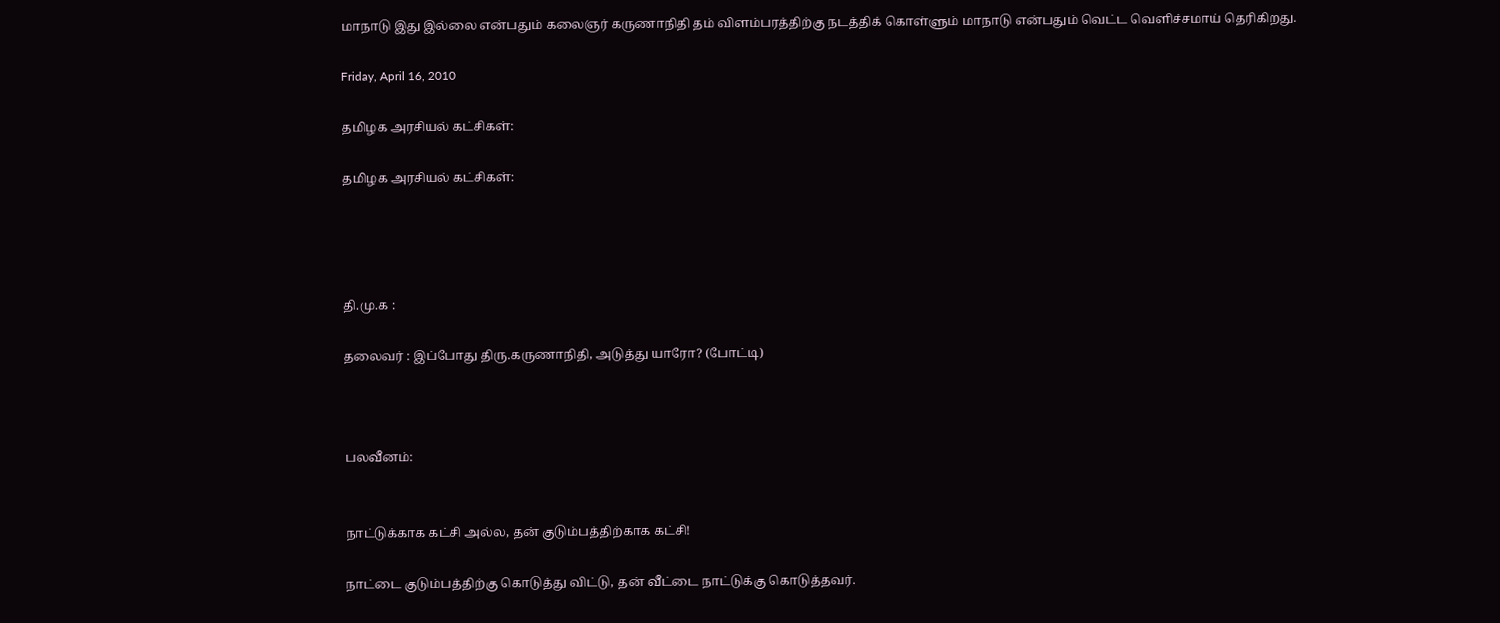மாநாடு இது இல்லை என்பதும் கலைஞர் கருணாநிதி தம் விளம்பரத்திற்கு நடத்திக் கொள்ளும் மாநாடு என்பதும் வெட்ட வெளிச்சமாய் தெரிகிறது.

Friday, April 16, 2010

தமிழக அரசியல் கட்சிகள்:

தமிழக அரசியல் கட்சிகள்:




தி.மு.க :

தலைவர் : இப்போது திரு.கருணாநிதி, அடுத்து யாரோ? (போட்டி)



பலவீனம்:


நாட்டுக்காக கட்சி அல்ல, தன் குடும்பத்திற்காக கட்சி!

நாட்டை குடும்பத்திற்கு கொடுத்து விட்டு, தன் வீட்டை நாட்டுக்கு கொடுத்தவர்.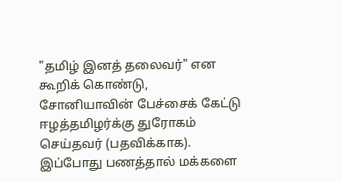"தமிழ் இனத் தலைவர்" என கூறிக் கொண்டு, சோனியாவின் பேச்சைக் கேட்டு ஈழத்தமிழர்க்கு துரோகம் செய்தவர் (பதவிக்காக).
இப்போது பணத்தால் மக்களை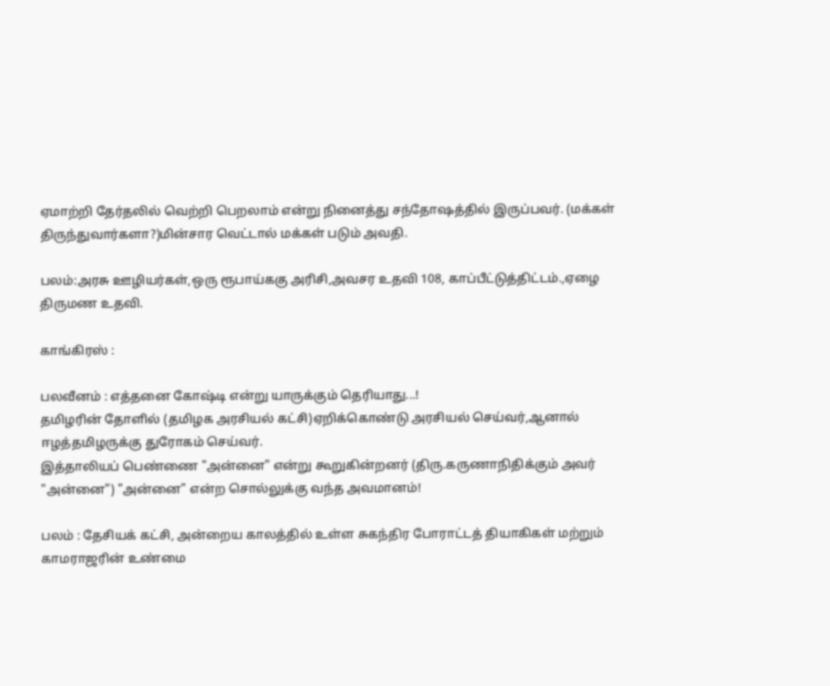ஏமாற்றி தேர்தலில் வெற்றி பெறலாம் என்று நினைத்து சந்தோஷத்தில் இருப்பவர். (மக்கள் திருந்துவார்களா?)மின்சார வெட்டால் மக்கள் படும் அவதி.

பலம்:அரசு ஊழியர்கள்,ஒரு ரூபாய்ககு அரிசி,அவசர உதவி 108, காப்பீட்டுத்திட்டம்.,ஏழை திருமண உதவி.

காங்கிரஸ் :

பலவீனம் : எத்தனை கோஷ்டி என்று யாருக்கும் தெரியாது...!
தமிழரின் தோளில் (தமிழக அரசியல் கட்சி)ஏறிக்கொண்டு அரசியல் செய்வர்,ஆனால் ஈழத்தமிழருக்கு துரோகம் செய்வர்.
இத்தாலியப் பெண்ணை "அன்னை" என்று கூறுகின்றனர் (திரு.கருணாநிதிக்கும் அவர் "அன்னை") "அன்னை" என்ற சொல்லுக்கு வந்த அவமானம்!

பலம் : தேசியக் கட்சி, அன்றைய காலத்தில் உள்ள சுகந்திர போராட்டத் தியாகிகள் மற்றும் காமராஜரின் உண்மை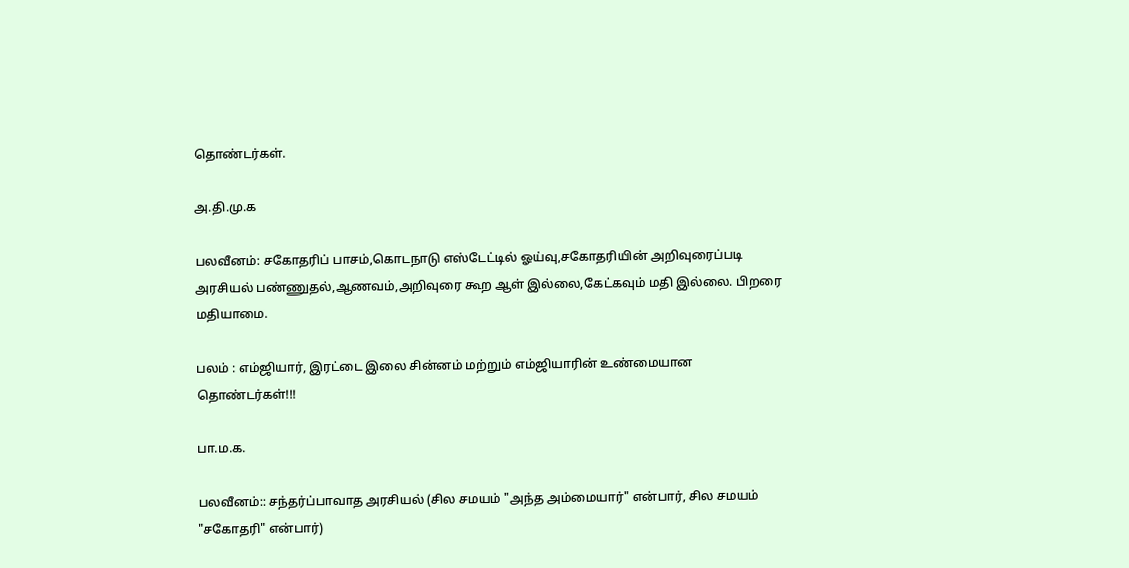தொண்டர்கள்.

அ.தி.மு.க

பலவீனம்: சகோதரிப் பாசம்,கொடநாடு எஸ்டேட்டில் ஓய்வு,சகோதரியின் அறிவுரைப்படி அரசியல் பண்ணுதல்,ஆணவம்,அறிவுரை கூற ஆள் இல்லை,கேட்கவும் மதி இல்லை. பிறரை மதியாமை.

பலம் : எம்ஜியார், இரட்டை இலை சின்னம் மற்றும் எம்ஜியாரின் உண்மையான தொண்டர்கள்!!!

பா.ம.க.

பலவீனம்:: சந்தர்ப்பாவாத அரசியல் (சில சமயம் "அந்த அம்மையார்" என்பார், சில சமயம் "சகோதரி" என்பார்)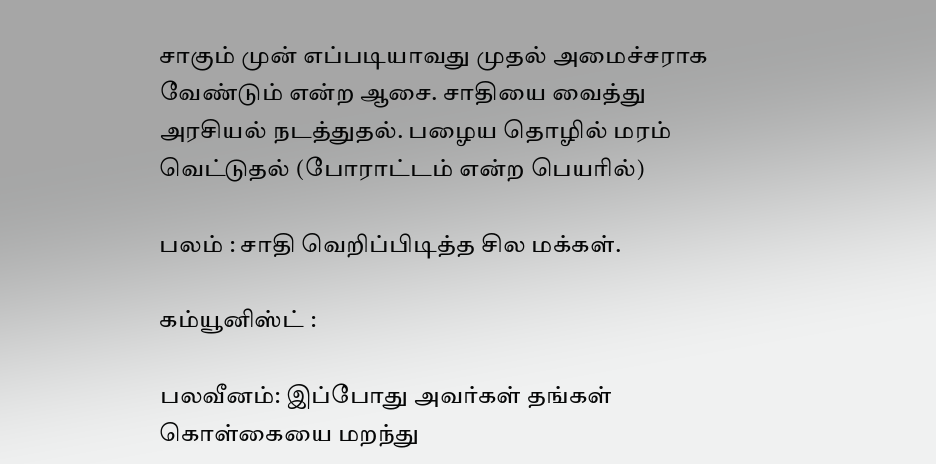சாகும் முன் எப்படியாவது முதல் அமைச்சராக வேண்டும் என்ற ஆசை. சாதியை வைத்து அரசியல் நடத்துதல். பழைய தொழில் மரம் வெட்டுதல் (போராட்டம் என்ற பெயரில்)

பலம் : சாதி வெறிப்பிடித்த சில மக்கள்.

கம்யூனிஸ்ட் :

பலவீனம்: இப்போது அவர்கள் தங்கள் கொள்கையை மறந்து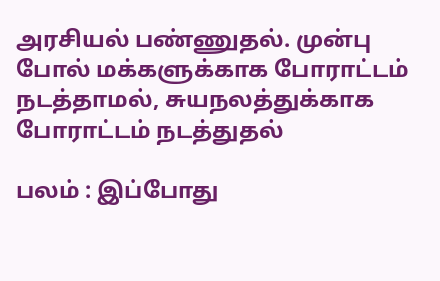அரசியல் பண்ணுதல். முன்பு போல் மக்களுக்காக போராட்டம் நடத்தாமல், சுயநலத்துக்காக போராட்டம் நடத்துதல்

பலம் : இப்போது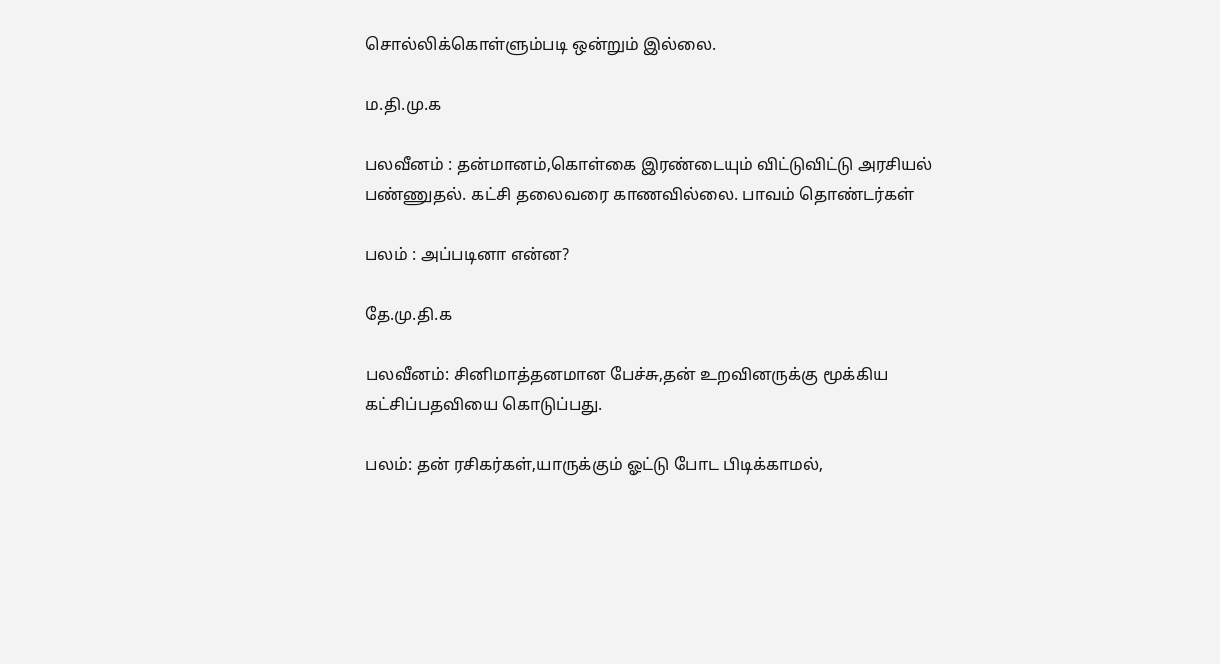சொல்லிக்கொள்ளும்படி ஒன்றும் இல்லை.

ம.தி.மு.க

பலவீனம் : தன்மானம்,கொள்கை இரண்டையும் விட்டுவிட்டு அரசியல் பண்ணுதல். கட்சி தலைவரை காணவில்லை. பாவம் தொண்டர்கள்

பலம் : அப்படினா என்ன?

தே.மு.தி.க

பலவீனம்: சினிமாத்தனமான பேச்சு,தன் உறவினருக்கு மூக்கிய கட்சிப்பதவியை கொடுப்பது.

பலம்: தன் ரசிகர்கள்,யாருக்கும் ஓட்டு போட பிடிக்காமல்,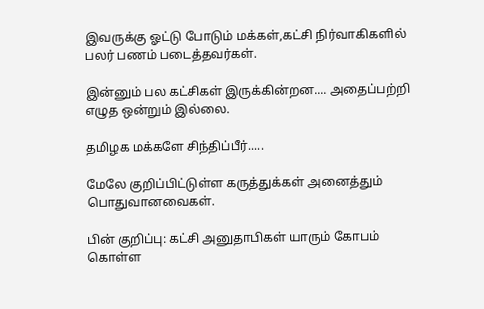இவருக்கு ஓட்டு போடும் மக்கள்,கட்சி நிர்வாகிகளில் பலர் பணம் படைத்தவர்கள்.

இன்னும் பல கட்சிகள் இருக்கின்றன.... அதைப்பற்றி எழுத ஒன்றும் இல்லை.

தமிழக மக்களே சிந்திப்பீர்.....

மேலே குறிப்பிட்டுள்ள கருத்துக்கள் அனைத்தும் பொதுவானவைகள்.

பின் குறிப்பு: கட்சி அனுதாபிகள் யாரும் கோபம் கொள்ள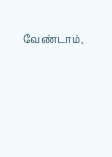வேண்டாம்,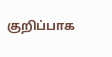குறிப்பாக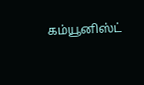கம்யூனிஸ்ட்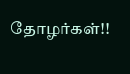தோழர்கள்!!